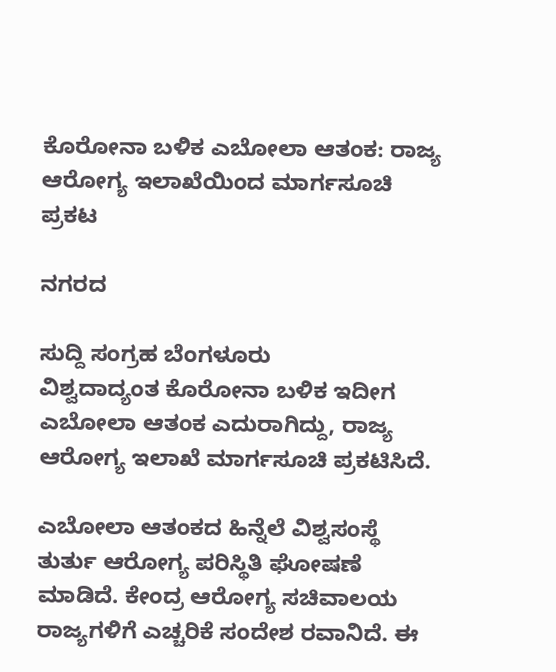ಕೊರೋನಾ ಬಳಿಕ ಎಬೋಲಾ ಆತಂಕ: ರಾಜ್ಯ ಆರೋಗ್ಯ ಇಲಾಖೆಯಿಂದ ಮಾರ್ಗಸೂಚಿ ಪ್ರಕಟ

ನಗರದ

ಸುದ್ದಿ ಸಂಗ್ರಹ ಬೆಂಗಳೂರು
ವಿಶ್ವದಾದ್ಯಂತ ಕೊರೋನಾ ಬಳಿಕ ಇದೀಗ ಎಬೋಲಾ ಆತಂಕ ಎದುರಾಗಿದ್ದು, ರಾಜ್ಯ ಆರೋಗ್ಯ ಇಲಾಖೆ ಮಾರ್ಗಸೂಚಿ ಪ್ರಕಟಿಸಿದೆ.

ಎಬೋಲಾ ಆತಂಕದ ಹಿನ್ನೆಲೆ ವಿಶ್ವಸಂಸ್ಥೆ ತುರ್ತು ಆರೋಗ್ಯ ಪರಿಸ್ಥಿತಿ ಘೋಷಣೆ ಮಾಡಿದೆ. ಕೇಂದ್ರ ಆರೋಗ್ಯ ಸಚಿವಾಲಯ ರಾಜ್ಯಗಳಿಗೆ ಎಚ್ಚರಿಕೆ ಸಂದೇಶ ರವಾನಿದೆ. ಈ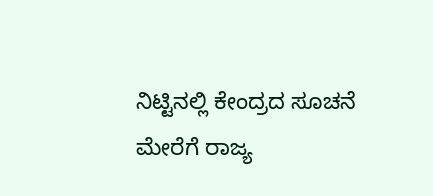ನಿಟ್ಟಿನಲ್ಲಿ ಕೇಂದ್ರದ ಸೂಚನೆ ಮೇರೆಗೆ ರಾಜ್ಯ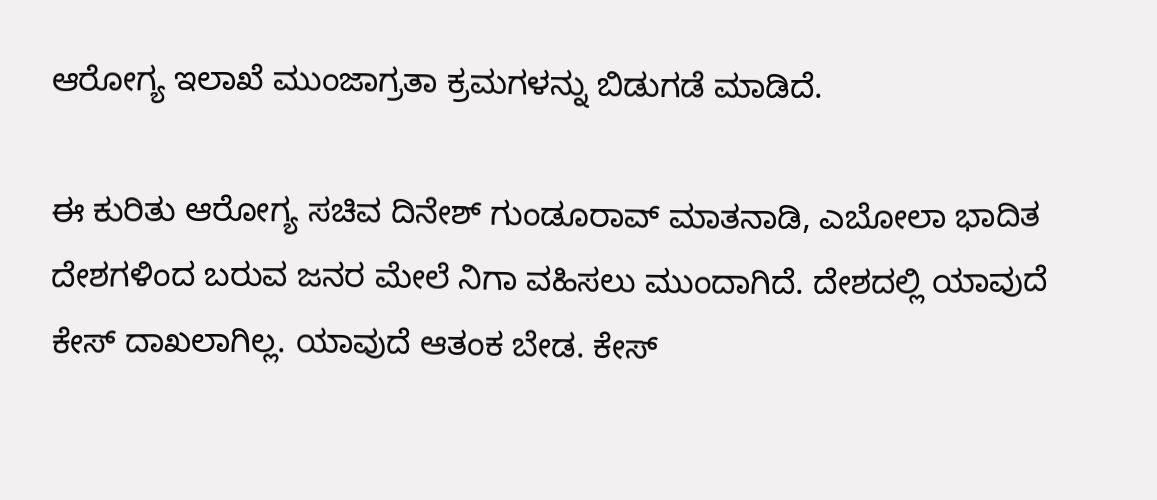ಆರೋಗ್ಯ ಇಲಾಖೆ ಮುಂಜಾಗ್ರತಾ ಕ್ರಮಗಳನ್ನು ಬಿಡುಗಡೆ ಮಾಡಿದೆ.

ಈ ಕುರಿತು ಆರೋಗ್ಯ ಸಚಿವ ದಿನೇಶ್ ಗುಂಡೂರಾವ್ ಮಾತನಾಡಿ, ಎಬೋಲಾ ಭಾದಿತ ದೇಶಗಳಿಂದ ಬರುವ ಜನರ ಮೇಲೆ ನಿಗಾ ವಹಿಸಲು ಮುಂದಾಗಿದೆ. ದೇಶದಲ್ಲಿ ಯಾವುದೆ ಕೇಸ್ ದಾಖಲಾಗಿಲ್ಲ. ಯಾವುದೆ ಆತಂಕ ಬೇಡ. ಕೇಸ್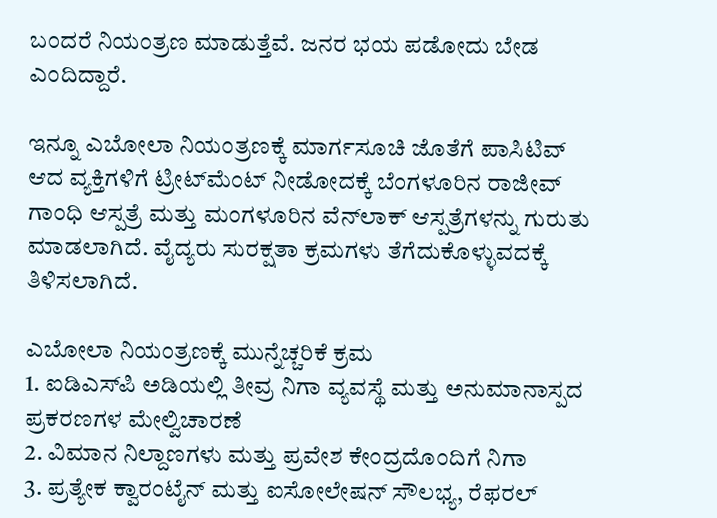ಬಂದರೆ ನಿಯಂತ್ರಣ ಮಾಡುತ್ತೆವೆ. ಜನರ ಭಯ ಪಡೋದು ಬೇಡ ಎಂದಿದ್ದಾರೆ.

ಇನ್ನೂ ಎಬೋಲಾ ನಿಯಂತ್ರಣಕ್ಕೆ ಮಾರ್ಗಸೂಚಿ ಜೊತೆಗೆ ಪಾಸಿಟಿವ್ ಆದ ವ್ಯಕ್ತಿಗಳಿಗೆ ಟ್ರೀಟ್‌ಮೆಂಟ್ ನೀಡೋದಕ್ಕೆ ಬೆಂಗಳೂರಿನ ರಾಜೀವ್ ಗಾಂಧಿ ಆಸ್ಪತ್ರೆ ಮತ್ತು ಮಂಗಳೂರಿನ ವೆನ್‌ಲಾಕ್ ಆಸ್ಪತ್ರೆಗಳನ್ನು ಗುರುತು ಮಾಡಲಾಗಿದೆ. ವೈದ್ಯರು ಸುರಕ್ಷತಾ ಕ್ರಮಗಳು ತೆಗೆದುಕೊಳ್ಳುವದಕ್ಕೆ ತಿಳಿಸಲಾಗಿದೆ.

ಎಬೋಲಾ ನಿಯಂತ್ರಣಕ್ಕೆ ಮುನ್ನೆಚ್ಚರಿಕೆ ಕ್ರಮ
1. ಐಡಿಎಸ್‌ಪಿ ಅಡಿಯಲ್ಲಿ ತೀವ್ರ ನಿಗಾ ವ್ಯವಸ್ಥೆ ಮತ್ತು ಅನುಮಾನಾಸ್ಪದ ಪ್ರಕರಣಗಳ ಮೇಲ್ವಿಚಾರಣೆ
2. ವಿಮಾನ ನಿಲ್ದಾಣಗಳು ಮತ್ತು ಪ್ರವೇಶ ಕೇಂದ್ರದೊಂದಿಗೆ ನಿಗಾ
3. ಪ್ರತ್ಯೇಕ ಕ್ವಾರಂಟೈನ್ ಮತ್ತು ಐಸೋಲೇಷನ್ ಸೌಲಭ್ಯ, ರೆಫರಲ್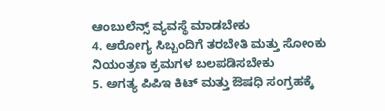ಆಂಬುಲೆನ್ಸ್ ವ್ಯವಸ್ಥೆ ಮಾಡಬೇಕು
4. ಆರೋಗ್ಯ ಸಿಬ್ಬಂದಿಗೆ ತರಬೇತಿ ಮತ್ತು ಸೋಂಕು ನಿಯಂತ್ರಣ ಕ್ರಮಗಳ ಬಲಪಡಿಸಬೇಕು
5. ಅಗತ್ಯ ಪಿಪಿಇ ಕಿಟ್ ಮತ್ತು ಔಷಧಿ ಸಂಗ್ರಹಕ್ಕೆ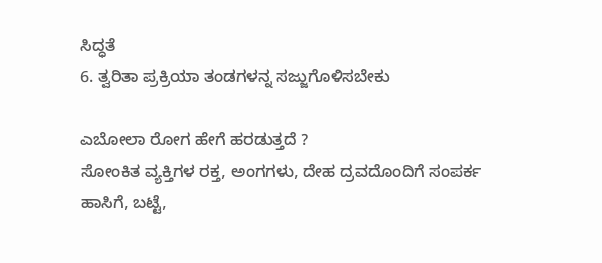ಸಿದ್ಧತೆ
6. ತ್ವರಿತಾ ಪ್ರಕ್ರಿಯಾ ತಂಡಗಳನ್ನ ಸಜ್ಜುಗೊಳಿಸಬೇಕು

ಎಬೋಲಾ ರೋಗ ಹೇಗೆ ಹರಡುತ್ತದೆ ?
ಸೋಂಕಿತ ವ್ಯಕ್ತಿಗಳ ರಕ್ತ, ಅಂಗಗಳು, ದೇಹ ದ್ರವದೊಂದಿಗೆ ಸಂಪರ್ಕ
ಹಾಸಿಗೆ, ಬಟ್ಟೆ,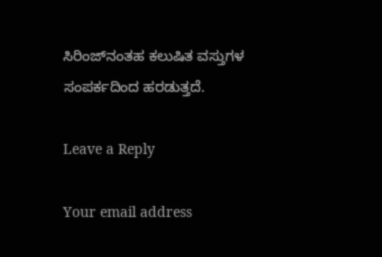ಸಿರಿಂಜ್‌ನಂತಹ ಕಲುಷಿತ ವಸ್ತುಗಳ ಸಂಪರ್ಕದಿಂದ ಹರಡುತ್ತದೆ.

Leave a Reply

Your email address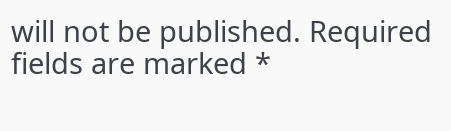will not be published. Required fields are marked *